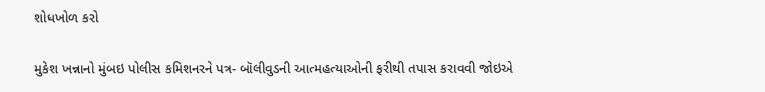શોધખોળ કરો

મુકેશ ખન્નાનો મુંબઇ પોલીસ કમિશનરને પત્ર- બૉલીવુડની આત્મહત્યાઓની ફરીથી તપાસ કરાવવી જોઇએ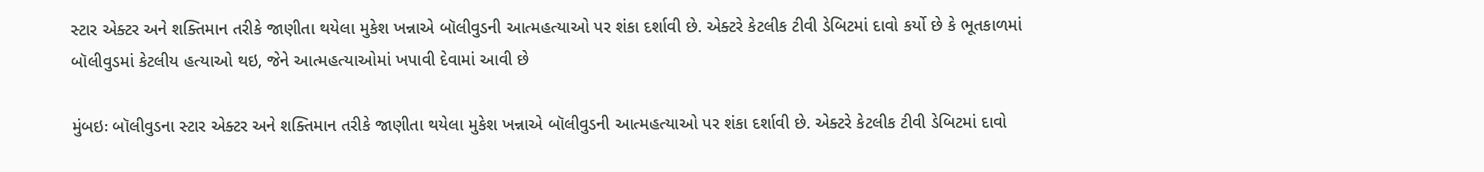સ્ટાર એક્ટર અને શક્તિમાન તરીકે જાણીતા થયેલા મુકેશ ખન્નાએ બૉલીવુડની આત્મહત્યાઓ પર શંકા દર્શાવી છે. એક્ટરે કેટલીક ટીવી ડેબિટમાં દાવો કર્યો છે કે ભૂતકાળમાં બૉલીવુડમાં કેટલીય હત્યાઓ થઇ, જેને આત્મહત્યાઓમાં ખપાવી દેવામાં આવી છે

મુંબઇઃ બૉલીવુડના સ્ટાર એક્ટર અને શક્તિમાન તરીકે જાણીતા થયેલા મુકેશ ખન્નાએ બૉલીવુડની આત્મહત્યાઓ પર શંકા દર્શાવી છે. એક્ટરે કેટલીક ટીવી ડેબિટમાં દાવો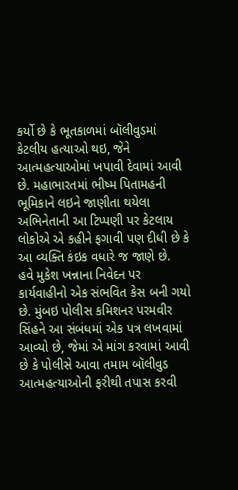કર્યો છે કે ભૂતકાળમાં બૉલીવુડમાં કેટલીય હત્યાઓ થઇ, જેને આત્મહત્યાઓમાં ખપાવી દેવામાં આવી છે. મહાભારતમાં ભીષ્મ પિતામહની ભૂમિકાને લઇને જાણીતા થયેલા અભિનેતાની આ ટિપ્પણી પર કેટલાય લોકોએ એ કહીને ફગાવી પણ દીધી છે કે આ વ્યક્તિ કંઇક વધારે જ જાણે છે.
હવે મુકેશ ખન્નાના નિવેદન પર કાર્યવાહીનો એક સંભવિત કેસ બની ગયો છે. મુંબઇ પોલીસ કમિશનર પરમવીર સિંહને આ સંબંધમાં એક પત્ર લખવામાં આવ્યો છે, જેમાં એ માંગ કરવામાં આવી છે કે પોલીસે આવા તમામ બૉલીવુડ આત્મહત્યાઓની ફરીથી તપાસ કરવી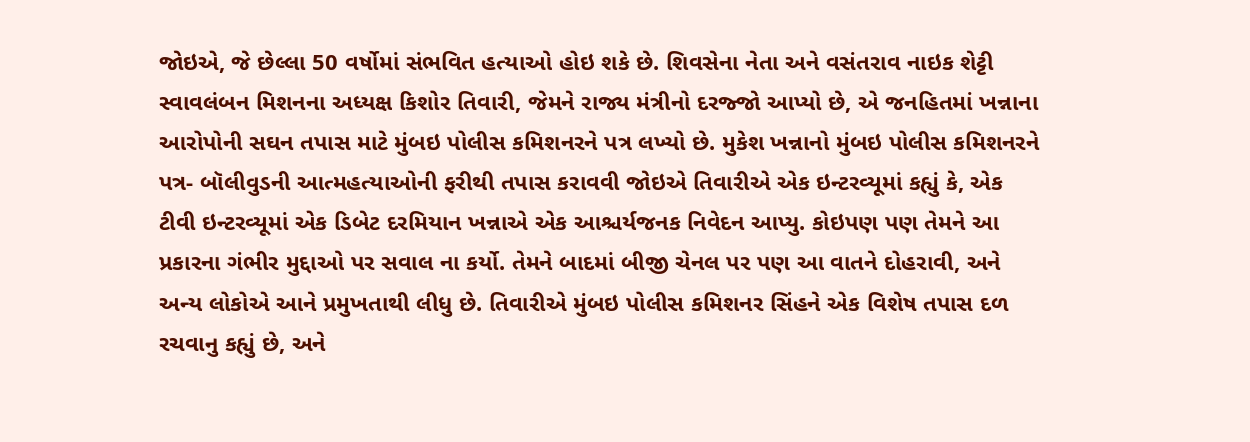જોઇએ, જે છેલ્લા 50 વર્ષોમાં સંભવિત હત્યાઓ હોઇ શકે છે. શિવસેના નેતા અને વસંતરાવ નાઇક શેટ્ટી સ્વાવલંબન મિશનના અધ્યક્ષ કિશોર તિવારી, જેમને રાજ્ય મંત્રીનો દરજ્જો આપ્યો છે, એ જનહિતમાં ખન્નાના આરોપોની સઘન તપાસ માટે મુંબઇ પોલીસ કમિશનરને પત્ર લખ્યો છે. મુકેશ ખન્નાનો મુંબઇ પોલીસ કમિશનરને પત્ર- બૉલીવુડની આત્મહત્યાઓની ફરીથી તપાસ કરાવવી જોઇએ તિવારીએ એક ઇન્ટરવ્યૂમાં કહ્યું કે, એક ટીવી ઇન્ટરવ્યૂમાં એક ડિબેટ દરમિયાન ખન્નાએ એક આશ્ચર્યજનક નિવેદન આપ્યુ. કોઇપણ પણ તેમને આ પ્રકારના ગંભીર મુદ્દાઓ પર સવાલ ના કર્યો. તેમને બાદમાં બીજી ચેનલ પર પણ આ વાતને દોહરાવી, અને અન્ય લોકોએ આને પ્રમુખતાથી લીધુ છે. તિવારીએ મુંબઇ પોલીસ કમિશનર સિંહને એક વિશેષ તપાસ દળ રચવાનુ કહ્યું છે, અને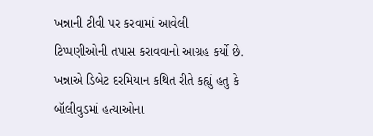ખન્નાની ટીવી પર કરવામાં આવેલી ટિપ્પણીઓની તપાસ કરાવવાનો આગ્રહ કર્યો છે.
ખન્નાએ ડિબેટ દરમિયાન કથિત રીતે કહ્યું હતુ કે બૉલીવુડમાં હત્યાઓના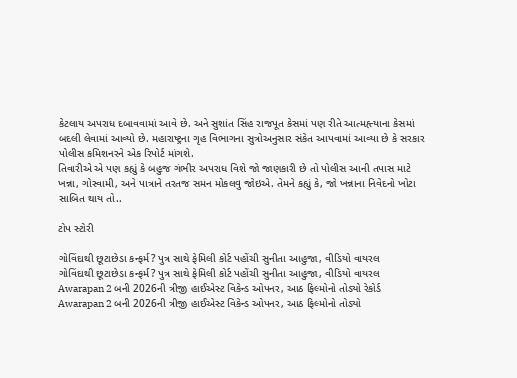કેટલાય અપરાધ દબાવવામાં આવે છે. અને સુશાંત સિંહ રાજપૂત કેસમાં પણ રીતે આત્મહ્ત્યાના કેસમાં બદલી લેવામાં આવ્યો છે. મહારાષ્ટ્રના ગૃહ વિભાગના સુત્રોઅનુસાર સંકેત આપવામાં આવ્યા છે કે સરકાર પોલીસ કમિશનરને એક રિપોર્ટ માંગશે.
તિવારીએ એ પણ કહ્યું કે બહુજ ગંભીર અપરાધ વિશે જો જાણકારી છે તો પોલીસ આની તપાસ માટે ખન્ના, ગોસ્વામી, અને પાત્રાને તરતજ સમન મોકલવુ જોઇએ. તેમને કહ્યું કે, જો ખન્નાના નિવેદનો ખોટા સાબિત થાય તો..

ટોપ સ્ટોરી

ગોવિંદાથી છૂટાછેડા કન્ફર્મ? પુત્ર સાથે ફેમિલી કોર્ટ પહોંચી સુનીતા આહુજા, વીડિયો વાયરલ
ગોવિંદાથી છૂટાછેડા કન્ફર્મ? પુત્ર સાથે ફેમિલી કોર્ટ પહોંચી સુનીતા આહુજા, વીડિયો વાયરલ
Awarapan 2 બની 2026ની ત્રીજી હાઈએસ્ટ વિકેન્ડ ઓપનર, આઠ ફિલ્મોનો તોડ્યો રેકોર્ડ
Awarapan 2 બની 2026ની ત્રીજી હાઈએસ્ટ વિકેન્ડ ઓપનર, આઠ ફિલ્મોનો તોડ્યો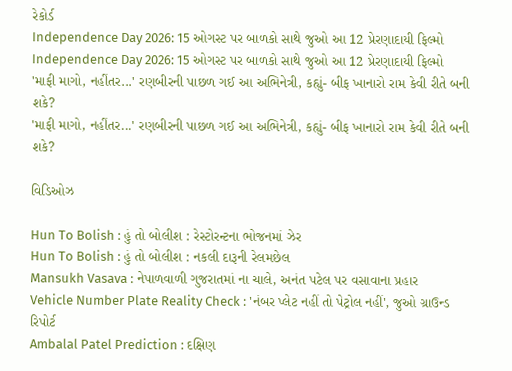રેકોર્ડ
Independence Day 2026: 15 ઓગસ્ટ પર બાળકો સાથે જુઓ આ 12 પ્રેરણાદાયી ફિલ્મો
Independence Day 2026: 15 ઓગસ્ટ પર બાળકો સાથે જુઓ આ 12 પ્રેરણાદાયી ફિલ્મો
'માફી માગો, નહીંતર...' રણબીરની પાછળ ગઈ આ અભિનેત્રી, કહ્યું- બીફ ખાનારો રામ કેવી રીતે બની શકે?
'માફી માગો, નહીંતર...' રણબીરની પાછળ ગઈ આ અભિનેત્રી, કહ્યું- બીફ ખાનારો રામ કેવી રીતે બની શકે?

વિડિઓઝ

Hun To Bolish : હું તો બોલીશ : રેસ્ટોરન્ટના ભોજનમાં ઝેર
Hun To Bolish : હું તો બોલીશ : નકલી દારૂની રેલમછેલ
Mansukh Vasava : નેપાળવાળી ગુજરાતમાં ના ચાલે, અનંત પટેલ પર વસાવાના પ્રહાર
Vehicle Number Plate Reality Check : 'નંબર પ્લેટ નહીં તો પેટ્રોલ નહીં', જુઓ ગ્રાઉન્ડ રિપોર્ટ
Ambalal Patel Prediction : દક્ષિણ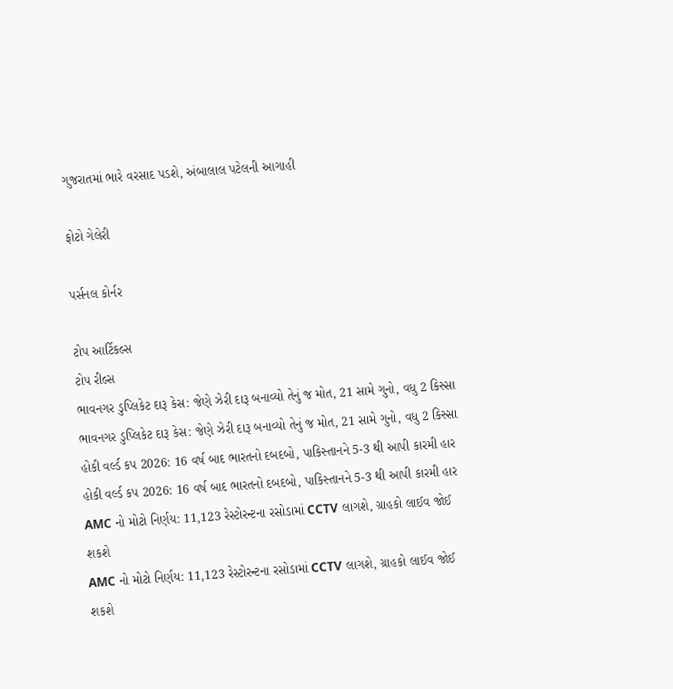ગુજરાતમાં ભારે વરસાદ પડશે, અંબાલાલ પટેલની આગાહી

ફોટો ગેલેરી

પર્સનલ કોર્નર

ટોપ આર્ટિકલ્સ
ટોપ રીલ્સ
ભાવનગર ડુપ્લિકેટ દારૂ કેસ: જેણે ઝેરી દારૂ બનાવ્યો તેનું જ મોત, 21 સામે ગુનો, વધુ 2 કિસ્સા
ભાવનગર ડુપ્લિકેટ દારૂ કેસ: જેણે ઝેરી દારૂ બનાવ્યો તેનું જ મોત, 21 સામે ગુનો, વધુ 2 કિસ્સા
હોકી વર્લ્ડ કપ 2026: 16 વર્ષ બાદ ભારતનો દબદબો, પાકિસ્તાનને 5-3 થી આપી કારમી હાર
હોકી વર્લ્ડ કપ 2026: 16 વર્ષ બાદ ભારતનો દબદબો, પાકિસ્તાનને 5-3 થી આપી કારમી હાર
AMC નો મોટો નિર્ણય: 11,123 રેસ્ટોરન્ટના રસોડામાં CCTV લાગશે, ગ્રાહકો લાઈવ જોઈ શકશે
AMC નો મોટો નિર્ણય: 11,123 રેસ્ટોરન્ટના રસોડામાં CCTV લાગશે, ગ્રાહકો લાઈવ જોઈ શકશે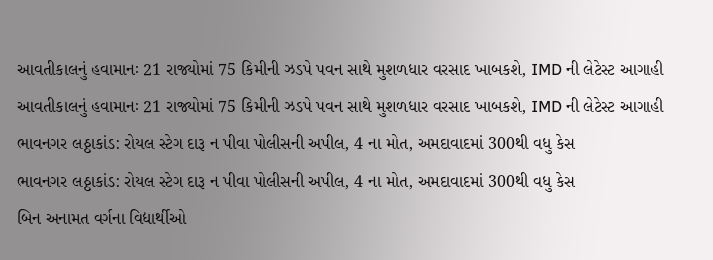આવતીકાલનું હવામાનઃ 21 રાજ્યોમાં 75 કિમીની ઝડપે પવન સાથે મુશળધાર વરસાદ ખાબકશે, IMD ની લેટેસ્ટ આગાહી
આવતીકાલનું હવામાનઃ 21 રાજ્યોમાં 75 કિમીની ઝડપે પવન સાથે મુશળધાર વરસાદ ખાબકશે, IMD ની લેટેસ્ટ આગાહી
ભાવનગર લઠ્ઠાકાંડ: રોયલ સ્ટેગ દારૂ ન પીવા પોલીસની અપીલ, 4 ના મોત, અમદાવાદમાં 300થી વધુ કેસ
ભાવનગર લઠ્ઠાકાંડ: રોયલ સ્ટેગ દારૂ ન પીવા પોલીસની અપીલ, 4 ના મોત, અમદાવાદમાં 300થી વધુ કેસ
બિન અનામત વર્ગના વિદ્યાર્થીઓ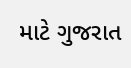માટે ગુજરાત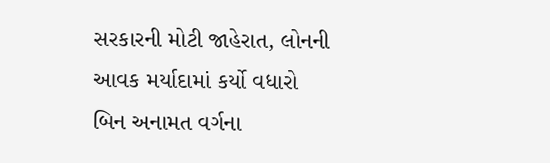સરકારની મોટી જાહેરાત, લોનની આવક મર્યાદામાં કર્યો વધારો
બિન અનામત વર્ગના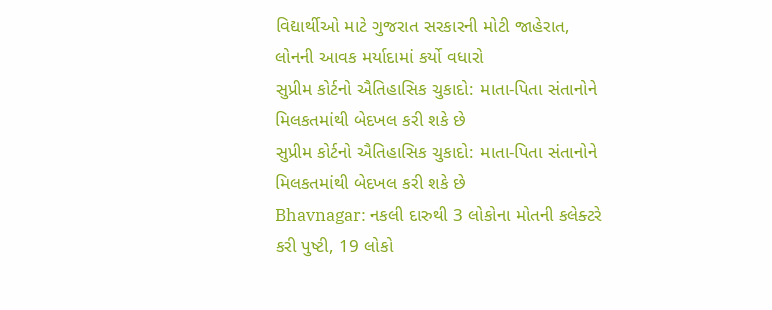વિદ્યાર્થીઓ માટે ગુજરાત સરકારની મોટી જાહેરાત, લોનની આવક મર્યાદામાં કર્યો વધારો
સુપ્રીમ કોર્ટનો ઐતિહાસિક ચુકાદો: માતા-પિતા સંતાનોને મિલકતમાંથી બેદખલ કરી શકે છે
સુપ્રીમ કોર્ટનો ઐતિહાસિક ચુકાદો: માતા-પિતા સંતાનોને મિલકતમાંથી બેદખલ કરી શકે છે
Bhavnagar: નકલી દારુથી 3 લોકોના મોતની કલેક્ટરે કરી પુષ્ટી, 19 લોકો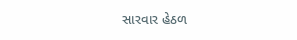સારવાર હેઠળ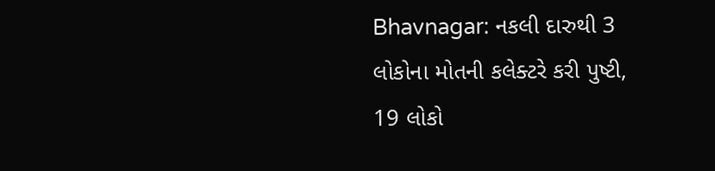Bhavnagar: નકલી દારુથી 3 લોકોના મોતની કલેક્ટરે કરી પુષ્ટી, 19 લોકો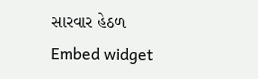સારવાર હેઠળ
Embed widget